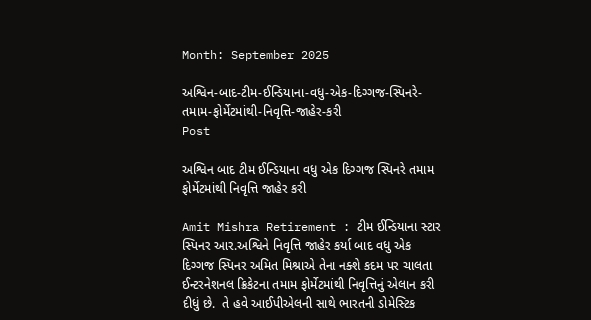Month: September 2025

અશ્વિન-બાદ-ટીમ-ઈન્ડિયાના-વધુ-એક-દિગ્ગજ-સ્પિનરે-તમામ-ફોર્મેટમાંથી-નિવૃત્તિ-જાહેર-કરી
Post

અશ્વિન બાદ ટીમ ઈન્ડિયાના વધુ એક દિગ્ગજ સ્પિનરે તમામ ફોર્મેટમાંથી નિવૃત્તિ જાહેર કરી

Amit Mishra Retirement : ટીમ ઈન્ડિયાના સ્ટાર સ્પિનર આર.અશ્વિને નિવૃત્તિ જાહેર કર્યા બાદ વધુ એક દિગ્ગજ સ્પિનર અમિત મિશ્રાએ તેના નક્શે કદમ પર ચાલતા ઈન્ટરનેશનલ ક્રિકેટના તમામ ફોર્મેટમાંથી નિવૃત્તિનું એલાન કરી દીધું છે.  તે હવે આઈપીએલની સાથે ભારતની ડોમેસ્ટિક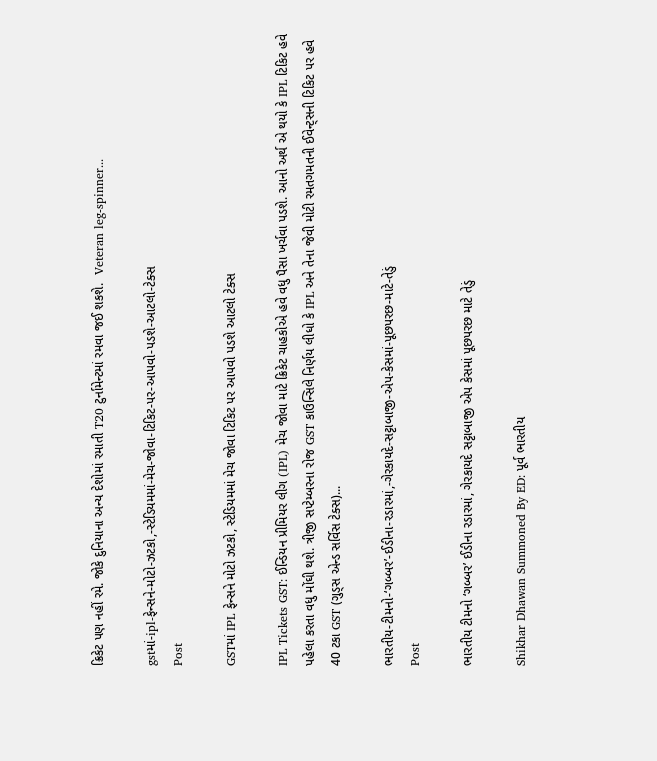ક્રિકેટ પણ નહીં રમે. જોકે દુનિયાના અન્ય દેશોમાં રમાતી T20 ટુર્નામેન્ટમાં રમવા જઈ શકશે.  Veteran leg-spinner...

gstમાં-ipl-ફેન્સને-મોટો-ઝટકો,-સ્ટેડિયમમાં-મેચ-જોવા-ટિકિટ-પર-આપવો-પડશે-આટલો-ટેક્સ
Post

GSTમાં IPL ફેન્સને મોટો ઝટકો, સ્ટેડિયમમાં મેચ જોવા ટિકિટ પર આપવો પડશે આટલો ટેક્સ

IPL Tickets GST: ઈન્ડિયન પ્રીમિયર લીગ (IPL) મેચ જોવા માટે ક્રિકેટ ચાહકોએ હવે વધુ પૈસા ખર્ચવા પડશે. આનો અર્થ એ થયો કે IPL ટિકિટ હવે પહેલા કરતા વધુ મોંઘી થશે. ત્રીજી સપ્ટેમ્બરના રોજ GST કાઉન્સિલે નિર્ણય લીધો કે IPL અને તેના જેવી મોટી રમતગમતની ઈવેન્ટ્સની ટિકિટ પર હવે 40 ટકા GST (ગુડ્સ એન્ડ સર્વિસ ટેક્સ)...

ભારતીય-ટીમનો-‘ગબ્બર’-ઈડીના-રડારમાં,-ગેરકાયદે-સટ્ટાબાજી-એપ-કેસમાં-પૂછપરછ-માટે-તેડું
Post

ભારતીય ટીમનો ‘ગબ્બર’ ઈડીના રડારમાં, ગેરકાયદે સટ્ટાબાજી એપ કેસમાં પૂછપરછ માટે તેડું

Shikhar Dhawan Summoned By ED: પૂર્વ ભારતીય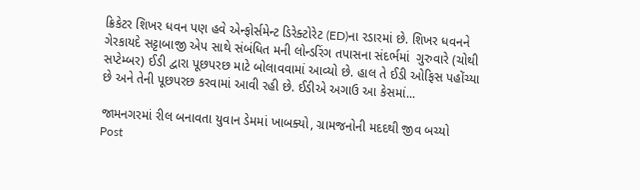ક્રિકેટર શિખર ધવન પણ હવે એન્ફોર્સમેન્ટ ડિરેક્ટોરેટ (ED)ના રડારમાં છે. શિખર ધવનને ગેરકાયદે સટ્ટાબાજી એપ સાથે સંબંધિત મની લોન્ડરિંગ તપાસના સંદર્ભમાં  ગુરુવારે (ચોથી સપ્ટેમ્બર) ઈડી દ્વારા પૂછપરછ માટે બોલાવવામાં આવ્યો છે. હાલ તે ઈડી ઓફિસ પહોંચ્યા છે અને તેની પૂછપરછ કરવામાં આવી રહી છે. ઈડીએ અગાઉ આ કેસમાં...

જામનગરમાં રીલ બનાવતા યુવાન ડેમમાં ખાબક્યો, ગ્રામજનોની મદદથી જીવ બચ્યો
Post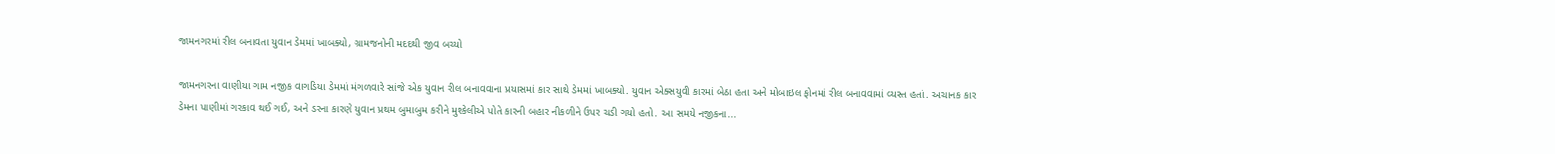જામનગરમાં રીલ બનાવતા યુવાન ડેમમાં ખાબક્યો, ગ્રામજનોની મદદથી જીવ બચ્યો

જામનગરના વાણીયા ગામ નજીક વાગડિયા ડેમમાં મંગળવારે સાંજે એક યુવાન રીલ બનાવવાના પ્રયાસમાં કાર સાથે ડેમમાં ખાબક્યો. યુવાન એક્સયુવી કારમાં બેઠા હતા અને મોબાઇલ ફોનમાં રીલ બનાવવામાં વ્યસ્ત હતાં. અચાનક કાર ડેમના પાણીમાં ગરકાવ થઈ ગઈ, અને ડરના કારણે યુવાન પ્રથમ બુમાબુમ કરીને મુશ્કેલીએ પોતે કારની બહાર નીકળીને ઉપર ચડી ગયો હતો. આ સમયે નજીકના...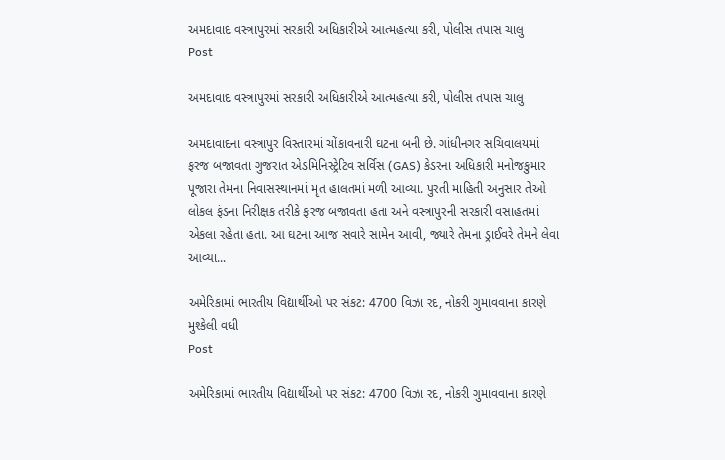અમદાવાદ વસ્ત્રાપુરમાં સરકારી અધિકારીએ આત્મહત્યા કરી, પોલીસ તપાસ ચાલુ
Post

અમદાવાદ વસ્ત્રાપુરમાં સરકારી અધિકારીએ આત્મહત્યા કરી, પોલીસ તપાસ ચાલુ

અમદાવાદના વસ્ત્રાપુર વિસ્તારમાં ચોંકાવનારી ઘટના બની છે. ગાંધીનગર સચિવાલયમાં ફરજ બજાવતા ગુજરાત એડમિનિસ્ટ્રેટિવ સર્વિસ (GAS) કેડરના અધિકારી મનોજકુમાર પૂજારા તેમના નિવાસસ્થાનમાં મૃત હાલતમાં મળી આવ્યા. પુરતી માહિતી અનુસાર તેઓ લોકલ ફંડના નિરીક્ષક તરીકે ફરજ બજાવતા હતા અને વસ્ત્રાપુરની સરકારી વસાહતમાં એકલા રહેતા હતા. આ ઘટના આજ સવારે સામેન આવી, જ્યારે તેમના ડ્રાઈવરે તેમને લેવા આવ્યા...

અમેરિકામાં ભારતીય વિદ્યાર્થીઓ પર સંકટ: 4700 વિઝા રદ, નોકરી ગુમાવવાના કારણે મુશ્કેલી વધી
Post

અમેરિકામાં ભારતીય વિદ્યાર્થીઓ પર સંકટ: 4700 વિઝા રદ, નોકરી ગુમાવવાના કારણે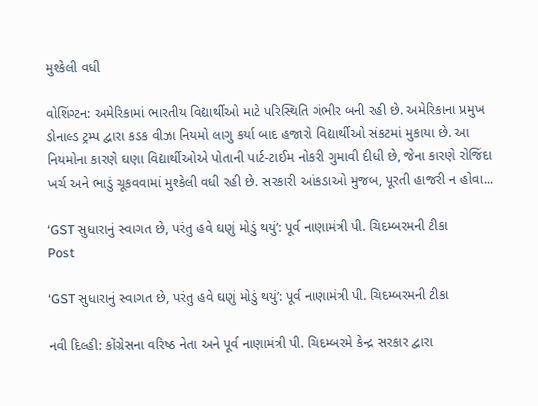મુશ્કેલી વધી

વોશિંગ્ટન: અમેરિકામાં ભારતીય વિદ્યાર્થીઓ માટે પરિસ્થિતિ ગંભીર બની રહી છે. અમેરિકાના પ્રમુખ ડોનાલ્ડ ટ્રમ્પ દ્વારા કડક વીઝા નિયમો લાગુ કર્યા બાદ હજારો વિદ્યાર્થીઓ સંકટમાં મુકાયા છે. આ નિયમોના કારણે ઘણા વિદ્યાર્થીઓએ પોતાની પાર્ટ-ટાઈમ નોકરી ગુમાવી દીધી છે, જેના કારણે રોજિંદા ખર્ચ અને ભાડું ચૂકવવામાં મુશ્કેલી વધી રહી છે. સરકારી આંકડાઓ મુજબ, પૂરતી હાજરી ન હોવા...

‘GST સુધારાનું સ્વાગત છે, પરંતુ હવે ઘણું મોડું થયું’: પૂર્વ નાણામંત્રી પી. ચિદમ્બરમની ટીકા
Post

‘GST સુધારાનું સ્વાગત છે, પરંતુ હવે ઘણું મોડું થયું’: પૂર્વ નાણામંત્રી પી. ચિદમ્બરમની ટીકા

નવી દિલ્હી: કોંગ્રેસના વરિષ્ઠ નેતા અને પૂર્વ નાણામંત્રી પી. ચિદમ્બરમે કેન્દ્ર સરકાર દ્વારા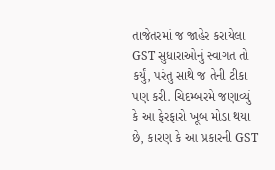તાજેતરમાં જ જાહેર કરાયેલા GST સુધારાઓનું સ્વાગત તો કર્યું, પરંતુ સાથે જ તેની ટીકા પણ કરી. ચિદમ્બરમે જણાવ્યું કે આ ફેરફારો ખૂબ મોડા થયા છે, કારણ કે આ પ્રકારની GST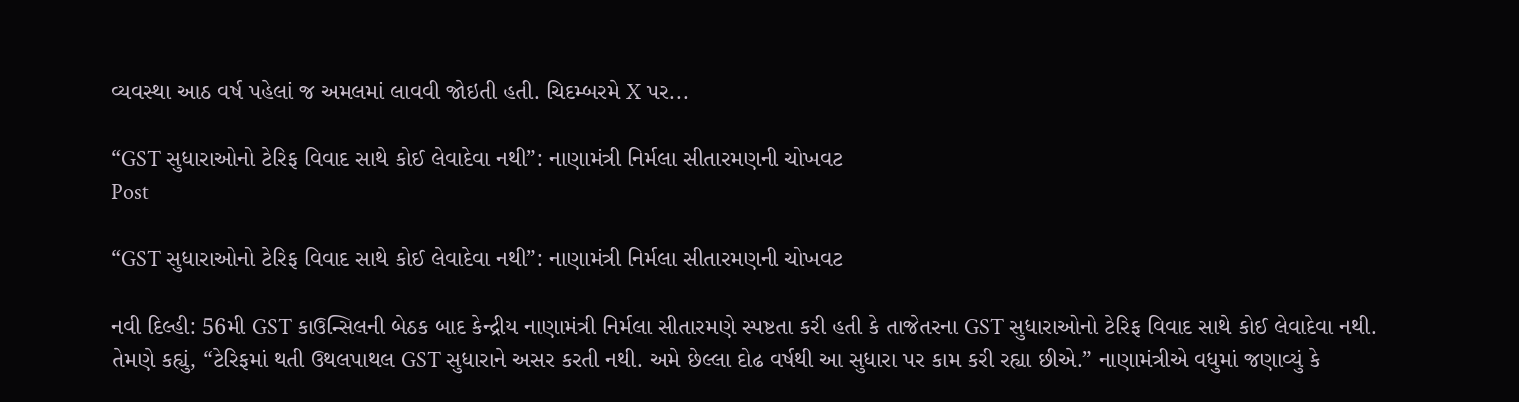વ્યવસ્થા આઠ વર્ષ પહેલાં જ અમલમાં લાવવી જોઇતી હતી. ચિદમ્બરમે X પર...

“GST સુધારાઓનો ટેરિફ વિવાદ સાથે કોઈ લેવાદેવા નથી”: નાણામંત્રી નિર્મલા સીતારમણની ચોખવટ
Post

“GST સુધારાઓનો ટેરિફ વિવાદ સાથે કોઈ લેવાદેવા નથી”: નાણામંત્રી નિર્મલા સીતારમણની ચોખવટ

નવી દિલ્હી: 56મી GST કાઉન્સિલની બેઠક બાદ કેન્દ્રીય નાણામંત્રી નિર્મલા સીતારમણે સ્પષ્ટતા કરી હતી કે તાજેતરના GST સુધારાઓનો ટેરિફ વિવાદ સાથે કોઈ લેવાદેવા નથી. તેમણે કહ્યું, “ટેરિફમાં થતી ઉથલપાથલ GST સુધારાને અસર કરતી નથી. અમે છેલ્લા દોઢ વર્ષથી આ સુધારા પર કામ કરી રહ્યા છીએ.” નાણામંત્રીએ વધુમાં જણાવ્યું કે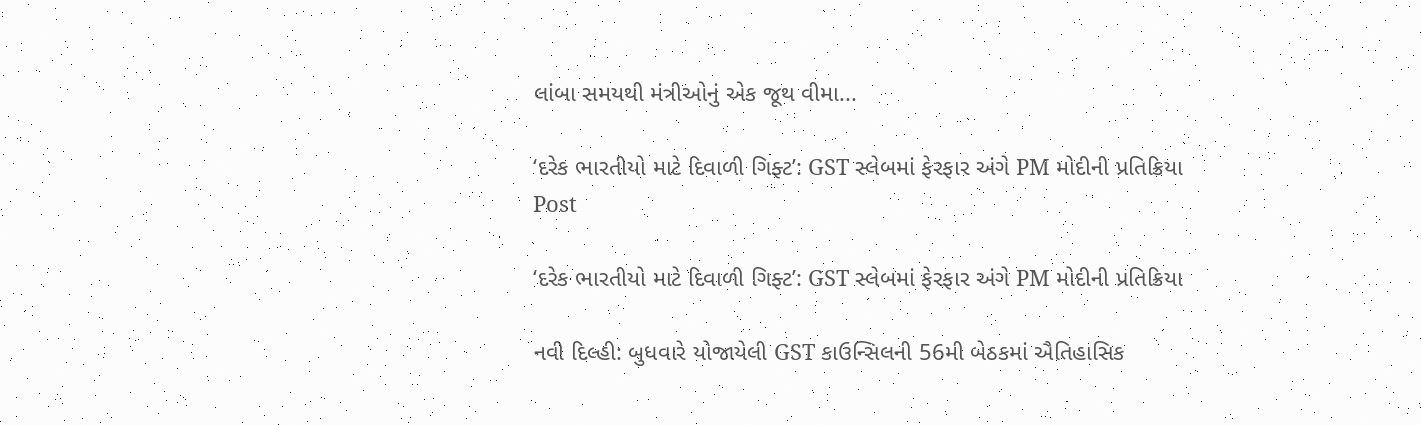લાંબા સમયથી મંત્રીઓનું એક જૂથ વીમા...

‘દરેક ભારતીયો માટે દિવાળી ગિફ્ટ’: GST સ્લેબમાં ફેરફાર અંગે PM મોદીની પ્રતિક્રિયા
Post

‘દરેક ભારતીયો માટે દિવાળી ગિફ્ટ’: GST સ્લેબમાં ફેરફાર અંગે PM મોદીની પ્રતિક્રિયા

નવી દિલ્હી: બુધવારે યોજાયેલી GST કાઉન્સિલની 56મી બેઠકમાં ઐતિહાસિક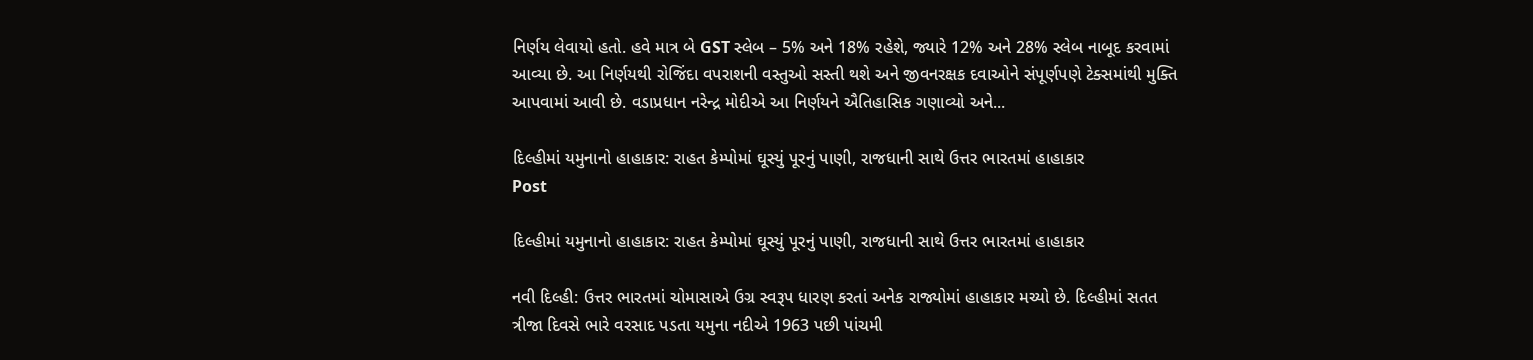નિર્ણય લેવાયો હતો. હવે માત્ર બે GST સ્લેબ – 5% અને 18% રહેશે, જ્યારે 12% અને 28% સ્લેબ નાબૂદ કરવામાં આવ્યા છે. આ નિર્ણયથી રોજિંદા વપરાશની વસ્તુઓ સસ્તી થશે અને જીવનરક્ષક દવાઓને સંપૂર્ણપણે ટેક્સમાંથી મુક્તિ આપવામાં આવી છે. વડાપ્રધાન નરેન્દ્ર મોદીએ આ નિર્ણયને ઐતિહાસિક ગણાવ્યો અને...

દિલ્હીમાં યમુનાનો હાહાકાર: રાહત કેમ્પોમાં ઘૂસ્યું પૂરનું પાણી, રાજધાની સાથે ઉત્તર ભારતમાં હાહાકાર
Post

દિલ્હીમાં યમુનાનો હાહાકાર: રાહત કેમ્પોમાં ઘૂસ્યું પૂરનું પાણી, રાજધાની સાથે ઉત્તર ભારતમાં હાહાકાર

નવી દિલ્હી: ઉત્તર ભારતમાં ચોમાસાએ ઉગ્ર સ્વરૂપ ધારણ કરતાં અનેક રાજ્યોમાં હાહાકાર મચ્યો છે. દિલ્હીમાં સતત ત્રીજા દિવસે ભારે વરસાદ પડતા યમુના નદીએ 1963 પછી પાંચમી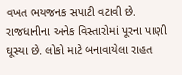વખત ભયજનક સપાટી વટાવી છે. રાજધાનીના અનેક વિસ્તારોમાં પૂરના પાણી ઘૂસ્યા છે. લોકો માટે બનાવાયેલા રાહત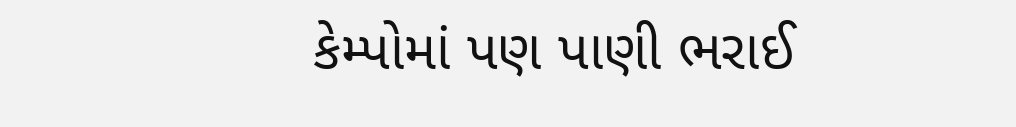કેમ્પોમાં પણ પાણી ભરાઈ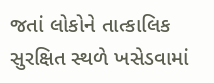જતાં લોકોને તાત્કાલિક સુરક્ષિત સ્થળે ખસેડવામાં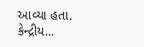આવ્યા હતા. કેન્દ્રીય...